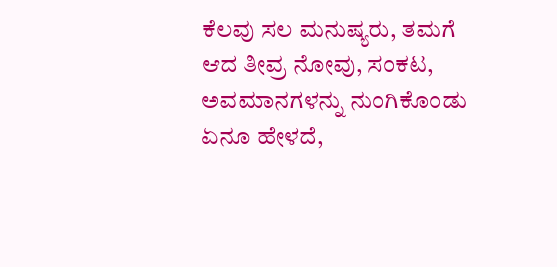ಕೆಲವು ಸಲ ಮನುಷ್ಯರು, ತಮಗೆ ಆದ ತೀವ್ರ ನೋವು, ಸಂಕಟ, ಅವಮಾನಗಳನ್ನು ನುಂಗಿಕೊಂಡು ಏನೂ ಹೇಳದೆ,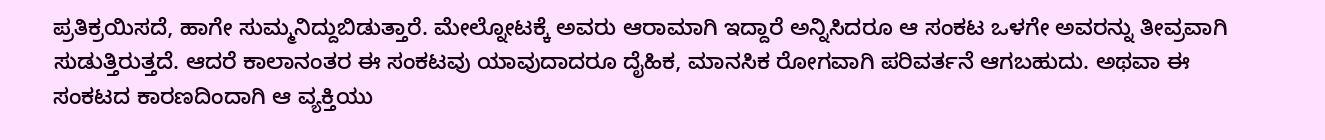ಪ್ರತಿಕ್ರಯಿಸದೆ, ಹಾಗೇ ಸುಮ್ಮನಿದ್ದುಬಿಡುತ್ತಾರೆ. ಮೇಲ್ನೋಟಕ್ಕೆ ಅವರು ಆರಾಮಾಗಿ ಇದ್ದಾರೆ ಅನ್ನಿಸಿದರೂ ಆ ಸಂಕಟ ಒಳಗೇ ಅವರನ್ನು ತೀವ್ರವಾಗಿ ಸುಡುತ್ತಿರುತ್ತದೆ. ಆದರೆ ಕಾಲಾನಂತರ ಈ ಸಂಕಟವು ಯಾವುದಾದರೂ ದೈಹಿಕ, ಮಾನಸಿಕ ರೋಗವಾಗಿ ಪರಿವರ್ತನೆ ಆಗಬಹುದು‌. ಅಥವಾ ಈ ಸಂಕಟದ ಕಾರಣದಿಂದಾಗಿ ಆ ವ್ಯಕ್ತಿಯು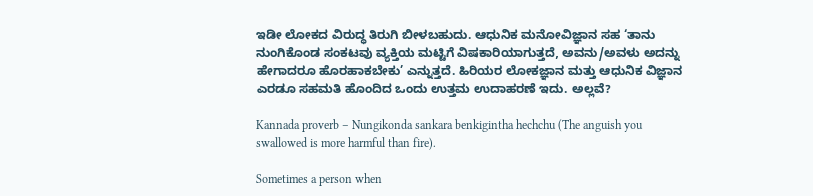ಇಡೀ ಲೋಕದ ವಿರುದ್ಧ ತಿರುಗಿ ಬೀಳಬಹುದು‌. ಆಧುನಿಕ ಮನೋವಿಜ್ಞಾನ ಸಹ ‘ತಾನು ನುಂಗಿಕೊಂಡ ಸಂಕಟವು ವ್ಯಕ್ತಿಯ ಮಟ್ಟಿಗೆ ವಿಷಕಾರಿಯಾಗುತ್ತದೆ, ಅವನು/ಅವಳು ಅದನ್ನು ಹೇಗಾದರೂ ಹೊರಹಾಕಬೇಕು’ ಎನ್ನುತ್ತದೆ. ಹಿರಿಯರ ಲೋಕಜ್ಞಾನ ಮತ್ತು ಆಧುನಿಕ ವಿಜ್ಞಾನ ಎರಡೂ ಸಹಮತಿ ಹೊಂದಿದ ಒಂದು ಉತ್ತಮ ಉದಾಹರಣೆ ಇದು‌‌. ಅಲ್ಲವೆ?

Kannada proverb – Nungikonda sankara benkigintha hechchu (The anguish you swallowed is more harmful than fire).

Sometimes a person when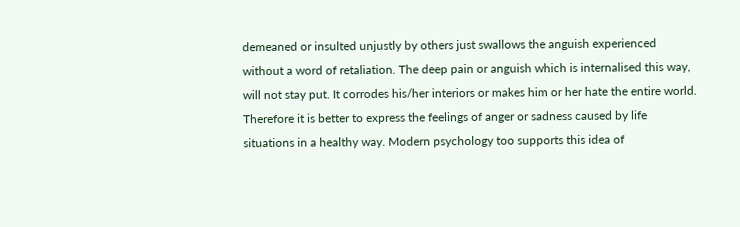demeaned or insulted unjustly by others just swallows the anguish experienced without a word of retaliation. The deep pain or anguish which is internalised this way, will not stay put. It corrodes his/her interiors or makes him or her hate the entire world. Therefore it is better to express the feelings of anger or sadness caused by life situations in a healthy way. Modern psychology too supports this idea of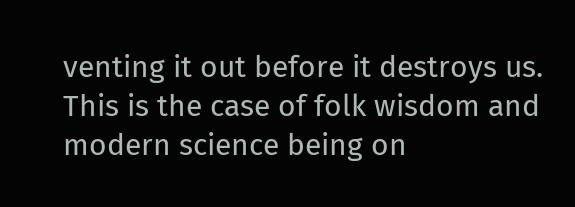venting it out before it destroys us. This is the case of folk wisdom and modern science being on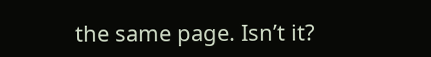the same page. Isn’t it?